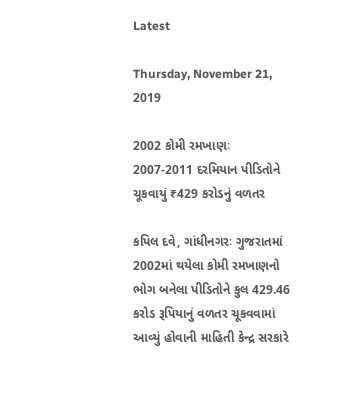Latest

Thursday, November 21, 2019

2002 કોમી રમખાણઃ 2007-2011 દરમિયાન પીડિતોને ચૂકવાયું ₹429 કરોડનું વળતર

કપિલ દવે, ગાંધીનગરઃ ગુજરાતમાં 2002માં થયેલા કોમી રમખાણનો ભોગ બનેલા પીડિતોને કુલ 429.46 કરોડ રૂપિયાનું વળતર ચૂકવવામાં આવ્યું હોવાની માહિતી કેન્દ્ર સરકારે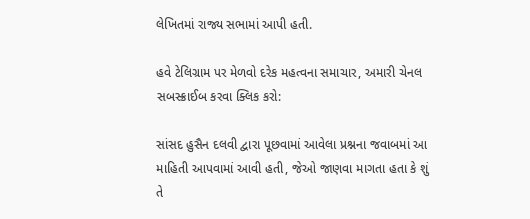લેખિતમાં રાજ્ય સભામાં આપી હતી.

હવે ટેલિગ્રામ પર મેળવો દરેક મહત્વના સમાચાર, અમારી ચેનલ સબસ્ક્રાઈબ કરવા ક્લિક કરો:

સાંસદ હુસૈન દલવી દ્વારા પૂછવામાં આવેલા પ્રશ્નના જવાબમાં આ માહિતી આપવામાં આવી હતી, જેઓ જાણવા માગતા હતા કે શું તે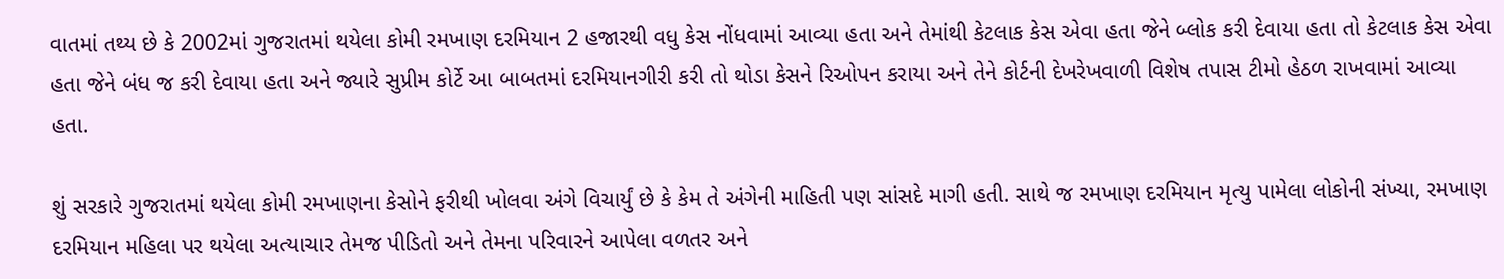વાતમાં તથ્ય છે કે 2002માં ગુજરાતમાં થયેલા કોમી રમખાણ દરમિયાન 2 હજારથી વધુ કેસ નોંધવામાં આવ્યા હતા અને તેમાંથી કેટલાક કેસ એવા હતા જેને બ્લોક કરી દેવાયા હતા તો કેટલાક કેસ એવા હતા જેને બંધ જ કરી દેવાયા હતા અને જ્યારે સુપ્રીમ કોર્ટે આ બાબતમાં દરમિયાનગીરી કરી તો થોડા કેસને રિઓપન કરાયા અને તેને કોર્ટની દેખરેખવાળી વિશેષ તપાસ ટીમો હેઠળ રાખવામાં આવ્યા હતા.

શું સરકારે ગુજરાતમાં થયેલા કોમી રમખાણના કેસોને ફરીથી ખોલવા અંગે વિચાર્યું છે કે કેમ તે અંગેની માહિતી પણ સાંસદે માગી હતી. સાથે જ રમખાણ દરમિયાન મૃત્યુ પામેલા લોકોની સંખ્યા, રમખાણ દરમિયાન મહિલા પર થયેલા અત્યાચાર તેમજ પીડિતો અને તેમના પરિવારને આપેલા વળતર અને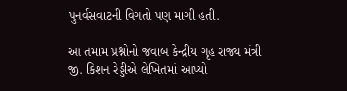પુનર્વસવાટની વિગતો પણ માગી હતી.

આ તમામ પ્રશ્નોનો જવાબ કેન્દ્રીય ગૃહ રાજ્ય મંત્રી જી. કિશન રેડ્ડીએ લેખિતમાં આપ્યો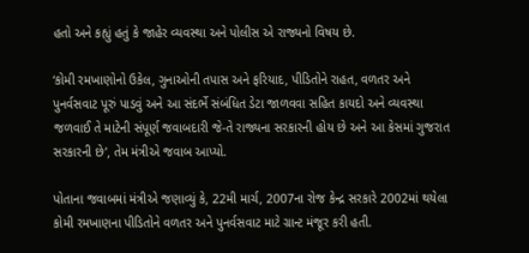હતો અને કહ્યું હતું કે જાહેર વ્યવસ્થા અને પોલીસ એ રાજ્યનો વિષય છે.

‘કોમી રમખાણોનો ઉકેલ, ગુનાઓની તપાસ અને ફરિયાદ, પીડિતોને રાહત, વળતર અને પુનર્વસવાટ પૂરું પાડવું અને આ સંદર્ભે સંબંધિત ડેટા જાળવવા સહિત કાયદો અને વ્યવસ્થા જળવાઈ તે માટેની સંપૂર્ણ જવાબદારી જે-તે રાજ્યના સરકારની હોય છે અને આ કેસમાં ગુજરાત સરકારની છે’, તેમ મંત્રીએ જવાબ આપ્યો.

પોતાના જવાબમાં મંત્રીએ જણાવ્યું કે, 22મી માર્ચ, 2007ના રોજ કેન્દ્ર સરકારે 2002માં થયેલા કોમી રમખાણના પીડિતોને વળતર અને પુનર્વસવાટ માટે ગ્રાન્ટ મંજૂર કરી હતી.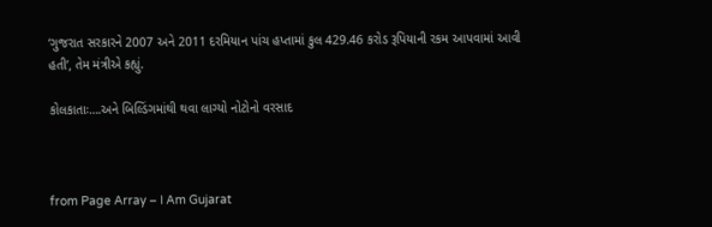‘ગુજરાત સરકારને 2007 અને 2011 દરમિયાન પાંચ હપ્તામાં કુલ 429.46 કરોડ રૂપિયાની રકમ આપવામાં આવી હતી’, તેમ મંત્રીએ કહ્યું.

કોલકાતાઃ….અને બિલ્ડિંગમાંથી થવા લાગ્યો નોટોનો વરસાદ



from Page Array – I Am Gujarat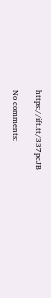https://ift.tt/337pcJB

No comments: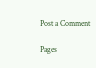Post a Comment

Pages